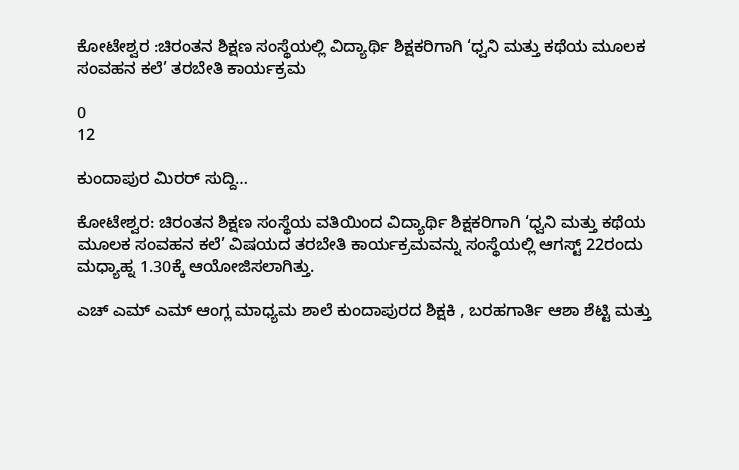ಕೋಟೇಶ್ವರ :ಚಿರಂತನ ಶಿಕ್ಷಣ ಸಂಸ್ಥೆಯಲ್ಲಿ ವಿದ್ಯಾರ್ಥಿ ಶಿಕ್ಷಕರಿಗಾಗಿ ‘ಧ್ವನಿ ಮತ್ತು ಕಥೆಯ ಮೂಲಕ ಸಂವಹನ ಕಲೆ’ ತರಬೇತಿ ಕಾರ್ಯಕ್ರಮ

0
12

ಕುಂದಾಪುರ ಮಿರರ್ ಸುದ್ದಿ…

ಕೋಟೇಶ್ವರ: ಚಿರಂತನ ಶಿಕ್ಷಣ ಸಂಸ್ಥೆಯ ವತಿಯಿಂದ ವಿದ್ಯಾರ್ಥಿ ಶಿಕ್ಷಕರಿಗಾಗಿ ‘ಧ್ವನಿ ಮತ್ತು ಕಥೆಯ ಮೂಲಕ ಸಂವಹನ ಕಲೆ’ ವಿಷಯದ ತರಬೇತಿ ಕಾರ್ಯಕ್ರಮವನ್ನು ಸಂಸ್ಥೆಯಲ್ಲಿ ಆಗಸ್ಟ್ 22ರಂದು ಮಧ್ಯಾಹ್ನ 1.30ಕ್ಕೆ ಆಯೋಜಿಸಲಾಗಿತ್ತು.

ಎಚ್ ಎಮ್ ಎಮ್ ಆಂಗ್ಲ ಮಾಧ್ಯಮ ಶಾಲೆ ಕುಂದಾಪುರದ ಶಿಕ್ಷಕಿ , ಬರಹಗಾರ್ತಿ ಆಶಾ ಶೆಟ್ಟಿ ಮತ್ತು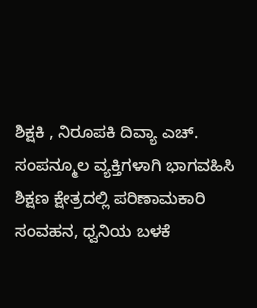ಶಿಕ್ಷಕಿ , ನಿರೂಪಕಿ ದಿವ್ಯಾ ಎಚ್. ಸಂಪನ್ಮೂಲ ವ್ಯಕ್ತಿಗಳಾಗಿ ಭಾಗವಹಿಸಿ
ಶಿಕ್ಷಣ ಕ್ಷೇತ್ರದಲ್ಲಿ ಪರಿಣಾಮಕಾರಿ ಸಂವಹನ, ಧ್ವನಿಯ ಬಳಕೆ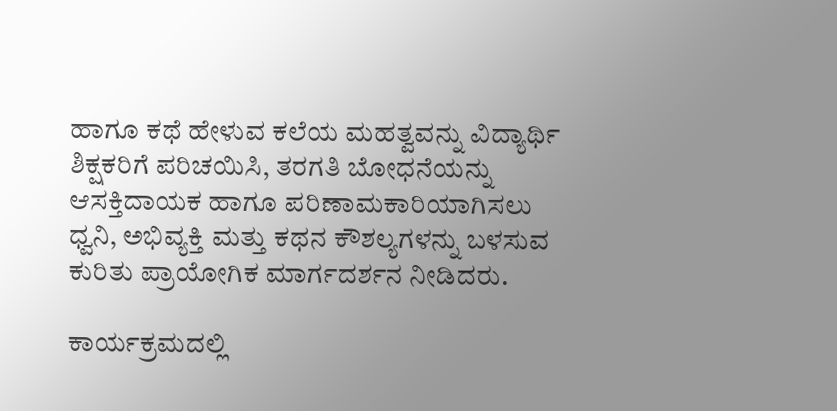ಹಾಗೂ ಕಥೆ ಹೇಳುವ ಕಲೆಯ ಮಹತ್ವವನ್ನು ವಿದ್ಯಾರ್ಥಿ ಶಿಕ್ಷಕರಿಗೆ ಪರಿಚಯಿಸಿ, ತರಗತಿ ಬೋಧನೆಯನ್ನು ಆಸಕ್ತಿದಾಯಕ ಹಾಗೂ ಪರಿಣಾಮಕಾರಿಯಾಗಿಸಲು ಧ್ವನಿ, ಅಭಿವ್ಯಕ್ತಿ ಮತ್ತು ಕಥನ ಕೌಶಲ್ಯಗಳನ್ನು ಬಳಸುವ ಕುರಿತು ಪ್ರಾಯೋಗಿಕ ಮಾರ್ಗದರ್ಶನ ನೀಡಿದರು.

ಕಾರ್ಯಕ್ರಮದಲ್ಲಿ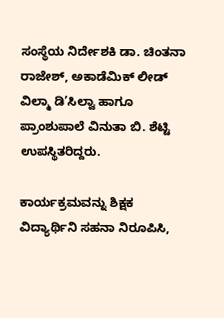ಸಂಸ್ಥೆಯ ನಿರ್ದೇಶಕಿ ಡಾ. ಚಿಂತನಾ ರಾಜೇಶ್, ಅಕಾಡೆಮಿಕ್ ಲೀಡ್ ವಿಲ್ಮಾ ಡಿ’ಸಿಲ್ವಾ ಹಾಗೂ ಪ್ರಾಂಶುಪಾಲೆ ವಿನುತಾ ಬಿ. ಶೆಟ್ಟಿ ಉಪಸ್ಥಿತರಿದ್ದರು.

ಕಾರ್ಯಕ್ರಮವನ್ನು ಶಿಕ್ಷಕ ವಿದ್ಯಾರ್ಥಿನಿ ಸಹನಾ ನಿರೂಪಿಸಿ,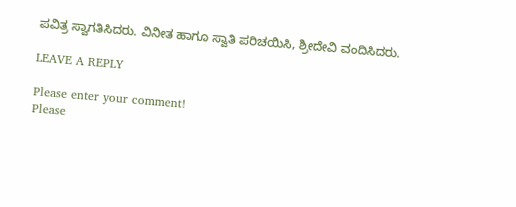ಪವಿತ್ರ ಸ್ವಾಗತಿಸಿದರು. ವಿನೀತ ಹಾಗೂ ಸ್ವಾತಿ ಪರಿಚಯಿಸಿ, ಶ್ರೀದೇವಿ ವಂದಿಸಿದರು.

LEAVE A REPLY

Please enter your comment!
Please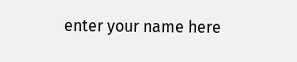enter your name here